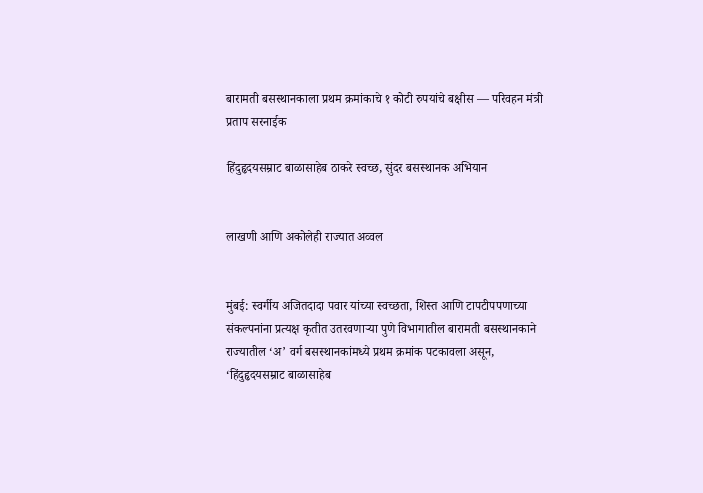बारामती बसस्थानकाला प्रथम क्रमांकाचे १ कोटी रुपयांचे बक्षीस — परिवहन मंत्री प्रताप सरनाईक

हिंदुहृदयसम्राट बाळासाहेब ठाकरे स्वच्छ, सुंदर बसस्थानक अभियान


लाखणी आणि अकोलेही राज्यात अव्वल


मुंबई: स्वर्गीय अजितदादा पवार यांच्या स्वच्छता, शिस्त आणि टापटीपपणाच्या संकल्पनांना प्रत्यक्ष कृतीत उतरवणाऱ्या पुणे विभागातील बारामती बसस्थानकाने राज्यातील ‘अ’ वर्ग बसस्थानकांमध्ये प्रथम क्रमांक पटकावला असून, ‘हिंदुहृदयसम्राट बाळासाहेब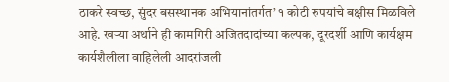ठाकरे स्वच्छ, सुंदर बसस्थानक अभियानांतर्गत’ १ कोटी रुपयांचे बक्षीस मिळविले आहे. खऱ्या अर्थाने ही कामगिरी अजितदादांच्या कल्पक, दूरदर्शी आणि कार्यक्षम कार्यशैलीला वाहिलेली आदरांजली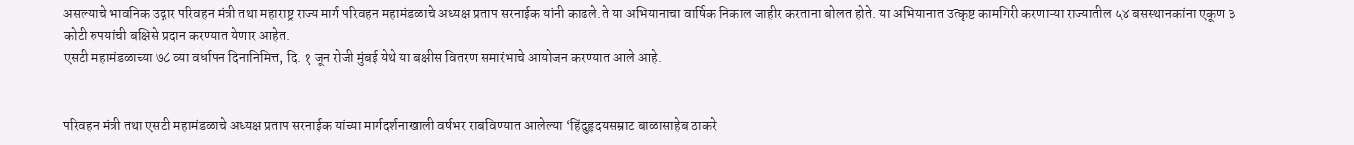असल्याचे भावनिक उद्गार परिवहन मंत्री तथा महाराष्ट्र राज्य मार्ग परिवहन महामंडळाचे अध्यक्ष प्रताप सरनाईक यांनी काढले.ते या अभियानाचा वार्षिक निकाल जाहीर करताना बोलत होते. या अभियानात उत्कृष्ट कामगिरी करणाऱ्या राज्यातील ५४ बसस्थानकांना एकूण ३ कोटी रुपयांची बक्षिसे प्रदान करण्यात येणार आहेत.
एसटी महामंडळाच्या ७८ व्या वर्धापन दिनानिमित्त, दि. १ जून रोजी मुंबई येथे या बक्षीस वितरण समारंभाचे आयोजन करण्यात आले आहे.


परिवहन मंत्री तथा एसटी महामंडळाचे अध्यक्ष प्रताप सरनाईक यांच्या मार्गदर्शनाखाली वर्षभर राबविण्यात आलेल्या ‘हिंदुहृदयसम्राट बाळासाहेब ठाकरे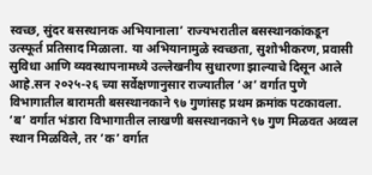स्वच्छ, सुंदर बसस्थानक अभियानाला’ राज्यभरातील बसस्थानकांकडून उत्स्फूर्त प्रतिसाद मिळाला. या अभियानामुळे स्वच्छता, सुशोभीकरण, प्रवासी सुविधा आणि व्यवस्थापनामध्ये उल्लेखनीय सुधारणा झाल्याचे दिसून आले आहे.सन २०२५-२६ च्या सर्वेक्षणानुसार राज्यातील ‘अ’ वर्गात पुणे विभागातील बारामती बसस्थानकाने ९७ गुणांसह प्रथम क्रमांक पटकावला. ‘ब’ वर्गात भंडारा विभागातील लाखणी बसस्थानकाने ९७ गुण मिळवत अव्वल स्थान मिळविले, तर ‘क’ वर्गात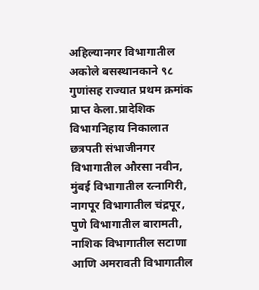अहिल्यानगर विभागातील अकोले बसस्थानकाने ९८ गुणांसह राज्यात प्रथम क्रमांक प्राप्त केला.प्रादेशिक विभागनिहाय निकालात छत्रपती संभाजीनगर विभागातील औरसा नवीन, मुंबई विभागातील रत्नागिरी, नागपूर विभागातील चंद्रपूर, पुणे विभागातील बारामती, नाशिक विभागातील सटाणा आणि अमरावती विभागातील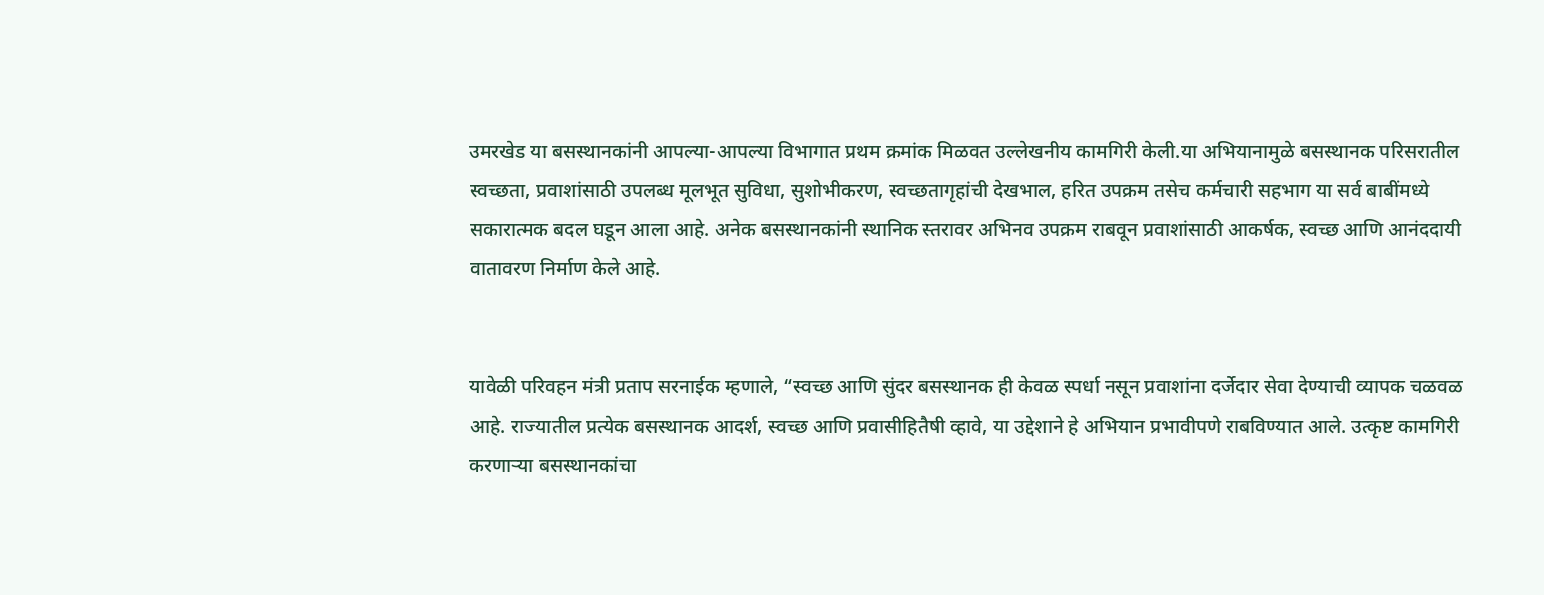उमरखेड या बसस्थानकांनी आपल्या-आपल्या विभागात प्रथम क्रमांक मिळवत उल्लेखनीय कामगिरी केली.या अभियानामुळे बसस्थानक परिसरातील स्वच्छता, प्रवाशांसाठी उपलब्ध मूलभूत सुविधा, सुशोभीकरण, स्वच्छतागृहांची देखभाल, हरित उपक्रम तसेच कर्मचारी सहभाग या सर्व बाबींमध्ये सकारात्मक बदल घडून आला आहे. अनेक बसस्थानकांनी स्थानिक स्तरावर अभिनव उपक्रम राबवून प्रवाशांसाठी आकर्षक, स्वच्छ आणि आनंददायी वातावरण निर्माण केले आहे.


यावेळी परिवहन मंत्री प्रताप सरनाईक म्हणाले, “स्वच्छ आणि सुंदर बसस्थानक ही केवळ स्पर्धा नसून प्रवाशांना दर्जेदार सेवा देण्याची व्यापक चळवळ आहे. राज्यातील प्रत्येक बसस्थानक आदर्श, स्वच्छ आणि प्रवासीहितैषी व्हावे, या उद्देशाने हे अभियान प्रभावीपणे राबविण्यात आले. उत्कृष्ट कामगिरी करणाऱ्या बसस्थानकांचा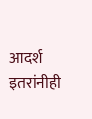आदर्श इतरांनीही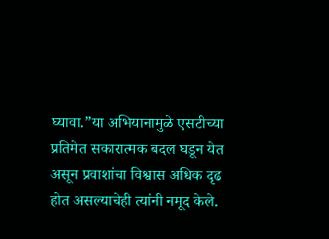घ्यावा.”या अभियानामुळे एसटीच्या प्रतिमेत सकारात्मक बदल घडून येत असून प्रवाशांचा विश्वास अधिक दृढ होत असल्याचेही त्यांनी नमूद केले.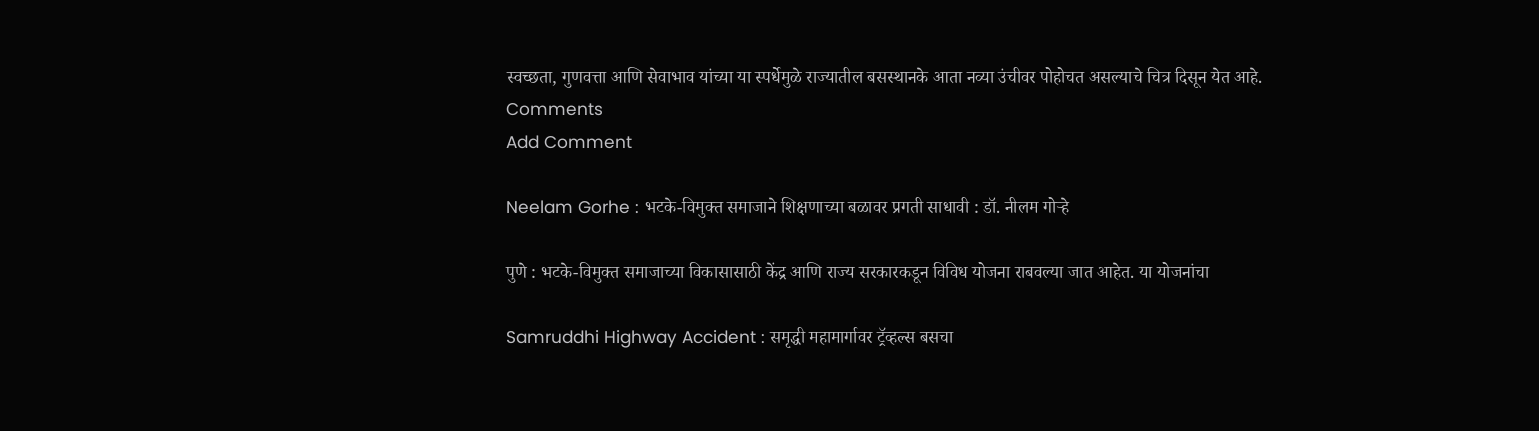स्वच्छता, गुणवत्ता आणि सेवाभाव यांच्या या स्पर्धेमुळे राज्यातील बसस्थानके आता नव्या उंचीवर पोहोचत असल्याचे चित्र दिसून येत आहे.
Comments
Add Comment

Neelam Gorhe : भटके-विमुक्त समाजाने शिक्षणाच्या बळावर प्रगती साधावी : डॉ. नीलम गोऱ्हे

पुणे : भटके-विमुक्त समाजाच्या विकासासाठी केंद्र आणि राज्य सरकारकडून विविध योजना राबवल्या जात आहेत. या योजनांचा

Samruddhi Highway Accident : समृद्धी महामार्गावर ट्रॅव्हल्स बसचा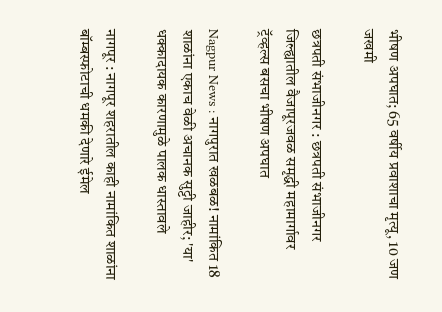भीषण अपघात; 65 वर्षीय प्रवाशाचा मृत्यू, 10 जण जखमी

छत्रपती संभाजीनगर : छत्रपती संभाजीनगर जिल्ह्यातील वैजापूरजवळ समृद्धी महामार्गावर ट्रॅव्हल्स बसचा भीषण अपघात

Nagpur News : नागपुरात खळबळ! नामांकित 18 शाळांना एकाच वेळी अचानक सुट्टी जाहीर; 'या' धक्कादायक कारणामुळे पालक धास्तावले

नागपूर : नागपूर शहरातील काही नामांकित शाळांना बॉम्बस्फोटाची धमकी देणारे ईमेल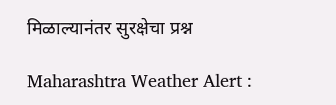मिळाल्यानंतर सुरक्षेचा प्रश्न

Maharashtra Weather Alert :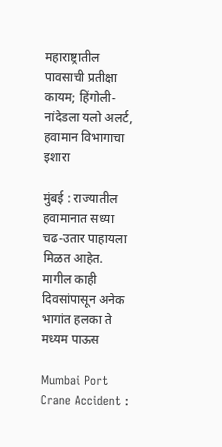महाराष्ट्रातील पावसाची प्रतीक्षा कायम; हिंगोली-नांदेडला यलो अलर्ट, हवामान विभागाचा इशारा

मुंबई : राज्यातील हवामानात सध्या चढ-उतार पाहायला मिळत आहेत. मागील काही दिवसांपासून अनेक भागांत हलका ते मध्यम पाऊस

Mumbai Port Crane Accident :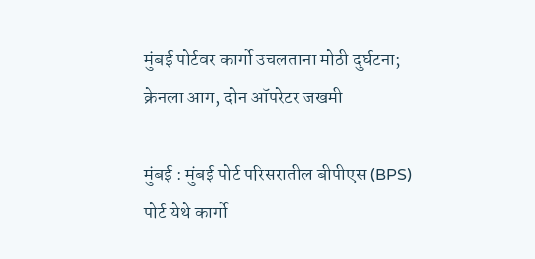मुंबई पोर्टवर कार्गो उचलताना मोठी दुर्घटना; क्रेनला आग, दोन ऑपरेटर जखमी

मुंबई : मुंबई पोर्ट परिसरातील बीपीएस (BPS) पोर्ट येथे कार्गो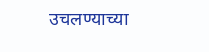उचलण्याच्या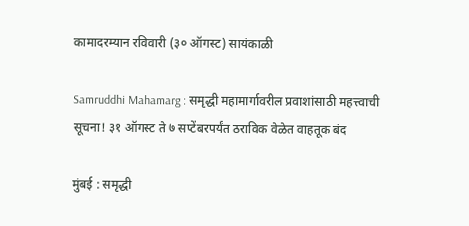कामादरम्यान रविवारी (३० ऑगस्ट) सायंकाळी

Samruddhi Mahamarg : समृद्धी महामार्गावरील प्रवाशांसाठी महत्त्वाची सूचना! ३१ ऑगस्ट ते ७ सप्टेंबरपर्यंत ठराविक वेळेत वाहतूक बंद

मुंबई : समृद्धी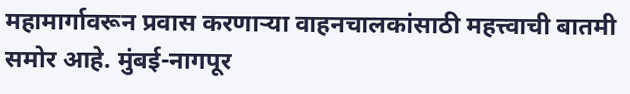महामार्गावरून प्रवास करणाऱ्या वाहनचालकांसाठी महत्त्वाची बातमी समोर आहे. मुंबई-नागपूर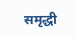समृद्धी